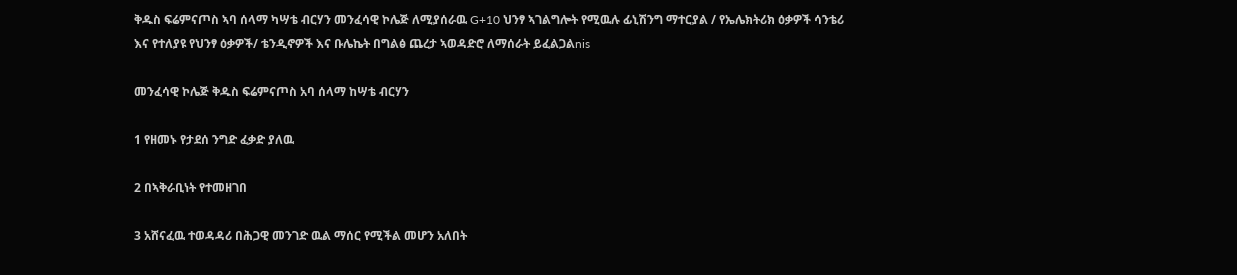ቅዱስ ፍሬምናጦስ ኣባ ሰላማ ካሣቴ ብርሃን መንፈሳዊ ኮሌጅ ለሚያሰራዉ G+10 ህንፃ ኣገልግሎት የሚዉሉ ፊኒሽንግ ማተርያል / የኤሌክትሪክ ዕቃዎች ሳንቴሪ እና የተለያዩ የህንፃ ዕቃዎች/ ቴንዲኖዎች እና ቡሌኬት በግልፅ ጨረታ ኣወዳድሮ ለማሰራት ይፈልጋልnis

መንፈሳዊ ኮሌጅ ቅዱስ ፍሬምናጦስ አባ ሰላማ ከሣቴ ብርሃን

1 የዘመኑ የታደሰ ንግድ ፈቃድ ያለዉ

2 በኣቅራቢነት የተመዘገበ

3 አሸናፈዉ ተወዳዳሪ በሕጋዊ መንገድ ዉል ማሰር የሚችል መሆን አለበት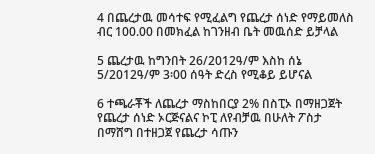4 በጨረታዉ መሳተፍ የሚፈልግ የጨረታ ሰነድ የማይመለስ ብር 100.00 በመክፈል ከገንዘብ ቤት መዉሰድ ይቻላል

5 ጨረታዉ ከግንበት 26/2012ዓ/ም እስከ ሰኔ 5/2012ዓ/ም 3፡00 ሰዓት ድረስ የሚቆይ ይሆናል

6 ተጫራቾች ለጨረታ ማስከበርያ 2% በስፒኦ በማዘጋጀት የጨረታ ሰነድ ኦርጅናልና ኮፒ ለየብቻዉ በሁለት ፖስታ በማሸግ በተዘጋጀ የጨረታ ሳጡን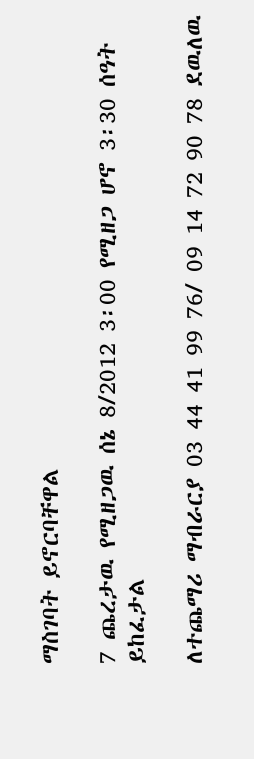ማስገባት ይኖርባቸዋል

7 ጨረታዉ የሚዘጋዉ ሰኔ 8/2012 3፡00 የሚዘጋ ሆኖ 3፡30 ሰዓት ይከፈታል

ለተጨማሪ ማብራርያ 03 44 41 99 76/ 09 14 72 90 78 ደዉለዉ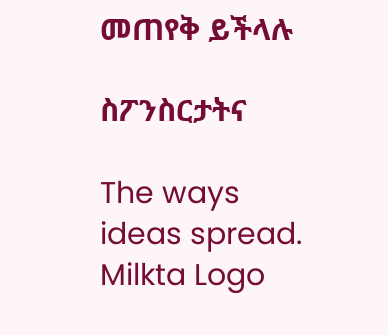መጠየቅ ይችላሉ

ስፖንስርታትና

The ways ideas spread.
Milkta Logo